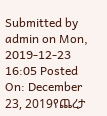Submitted by admin on Mon, 2019-12-23 16:05 Posted On: December 23, 2019የጨረታ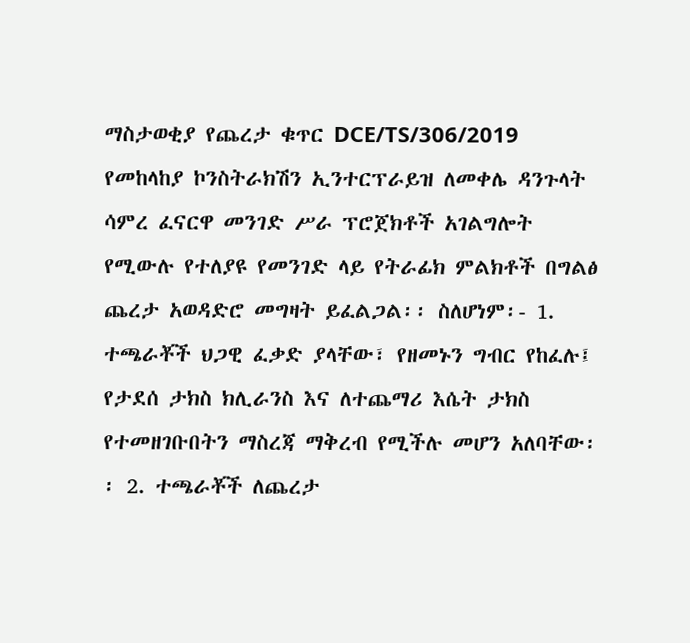ማስታወቂያ የጨረታ ቁጥር DCE/TS/306/2019 የመከላከያ ኮንስትራክሽን ኢንተርፕራይዝ ለመቀሌ ዳንጉላት ሳምረ ፈናርዋ መንገድ ሥራ ፕሮጀክቶች አገልግሎት የሚውሉ የተለያዩ የመንገድ ላይ የትራፊክ ምልክቶች በግልፅ ጨረታ አወዳድሮ መግዛት ይፈልጋል፡፡ ስለሆነም፡- 1. ተጫራቾች ህጋዊ ፈቃድ ያላቸው፣ የዘመኑን ግብር የከፈሉ፤ የታደሰ ታክስ ክሊራንስ እና ለተጨማሪ እሴት ታክስ የተመዘገቡበትን ማስረጃ ማቅረብ የሚችሉ መሆን አለባቸው፡፡ 2. ተጫራቾች ለጨረታ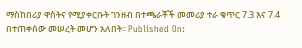ማስከበሪያ ዋስትና የሚያቀርቡት ገንዘብ በተጫራቾች መመሪያ ተራ ቁጥር 7.3 እና 7.4 በተጠቀሰው መሠረት መሆን አለበት፡፡ Published On: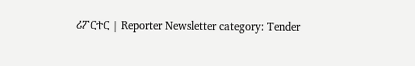ሪፖርተር | Reporter Newsletter category: Tender